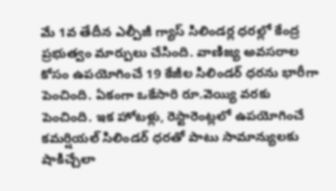మే 1వ తేదీన ఎల్పీజీ గ్యాస్ సిలిండర్ల ధరల్లో కేంద్ర ప్రభుత్వం మార్పులు చేసింది. వాణిజ్య అవసరాల కోసం ఉపయోగించే 19 కేజీల సిలిండర్ ధరను భారీగా పెంచింది. ఏకంగా ఒకేసారి రూ.వెయ్యి వరకు పెంచింది. ఇక హోటళ్లు, రెస్టారెంట్లలో ఉపయోగించే కమర్షియల్ సిలిండర్ ధరతో పాటు సామాన్యులకు షాకిచ్చేలా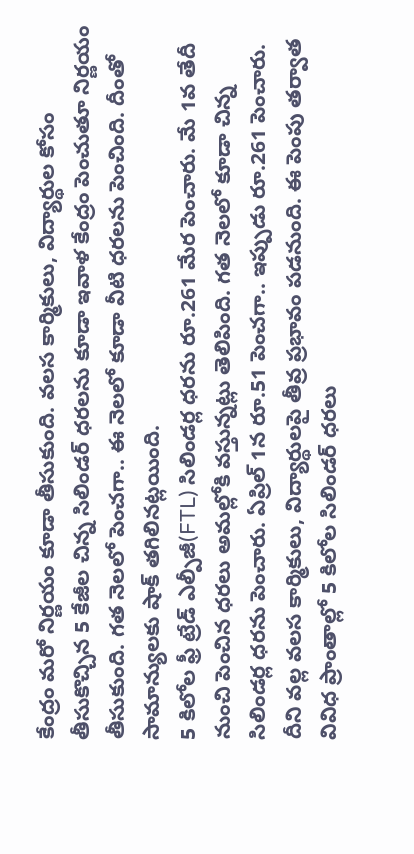కేంద్రం మరో నిర్ణయం కూడా తీసుకుంది. వలస కార్మికులు, విద్యార్థుల కోసం తీసుకొచ్చిన 5 కేజీల చిన్న సిలిండర్ ధరలను కూడా ఇవాళ కేంద్రం పెంచుతూ నిర్ణయం తీసుకుంది. గత నెలలో పెంచగా.. ఈ నెలలో కూడా వీటి ధరలను పెంచింది. దీంతో సామాన్యులకు షాక్ తగిలినట్లయింది.
5 కిలోల ఫ్రీ ట్రేడ్ ఎల్పీజీ(FTL) సిలిండర్ల ధరను రూ.261 మేర పెంచారు. మే 1వ తేదీ నుంచి పెంచిన ధరలు అమల్లోకి వస్తున్నట్లు తెలిపింది. గత నెలలో కూడా చిన్న సిలిండర్ల ధరను పెంచారు. ఏప్రిల్ 1న రూ.51 పెంచగా.. ఇప్పుడు రూ.261 పెంచారు. దీని వల్ల వలస కార్మికులు, విద్యార్థులపై తీవ్ర ప్రభావం పడనుంది. ఈ పెంపు తర్వాత వివిధ ప్రాంతాల్లో 5 కిలోల సిలిండర్ ధరలు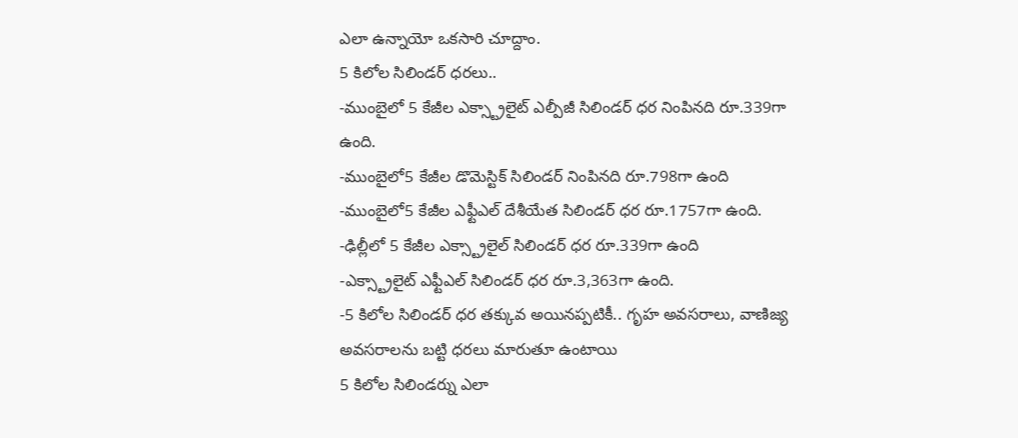ఎలా ఉన్నాయో ఒకసారి చూద్దాం.
5 కిలోల సిలిండర్ ధరలు..
-ముంబైలో 5 కేజీల ఎక్స్ట్రాలైట్ ఎల్పీజీ సిలిండర్ ధర నింపినది రూ.339గా ఉంది.
-ముంబైలో5 కేజీల డొమెస్టిక్ సిలిండర్ నింపినది రూ.798గా ఉంది
-ముంబైలో5 కేజీల ఎఫ్టీఎల్ దేశీయేత సిలిండర్ ధర రూ.1757గా ఉంది.
-ఢిల్లీలో 5 కేజీల ఎక్స్ట్రాలైల్ సిలిండర్ ధర రూ.339గా ఉంది
-ఎక్స్ట్రాలైట్ ఎఫ్టీఎల్ సిలిండర్ ధర రూ.3,363గా ఉంది.
-5 కిలోల సిలిండర్ ధర తక్కువ అయినప్పటికీ.. గృహ అవసరాలు, వాణిజ్య అవసరాలను బట్టి ధరలు మారుతూ ఉంటాయి
5 కిలోల సిలిండర్ను ఎలా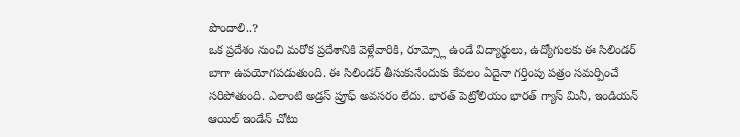పొందాలి..?
ఒక ప్రదేశం నుంచి మరోక ప్రదేశానికి వెళ్లేవారికి, రూమ్స్లో ఉండే విద్యార్థులు, ఉద్యోగులకు ఈ సిలిండర్ బాగా ఉపయోగపడుతుంది. ఈ సిలిండర్ తీసుకునేందుకు కేవలం ఏదైనా గర్తింపు పత్రం సమర్పించే సరిపోతుంది. ఎలాంటి అడ్రస్ ప్రూఫ్ అవసరం లేదు. భారత్ పెట్రోలియం భారత్ గ్యాస్ మినీ, ఇండియన్ ఆయిల్ ఇండేన్ చోటు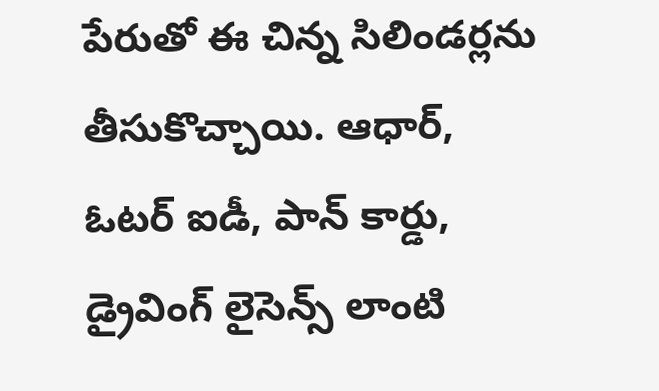పేరుతో ఈ చిన్న సిలిండర్లను తీసుకొచ్చాయి. ఆధార్, ఓటర్ ఐడీ, పాన్ కార్డు, డ్రైవింగ్ లైసెన్స్ లాంటి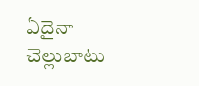ఏదైనా చెల్లుబాటు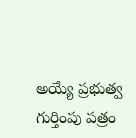అయ్యే ప్రభుత్వ గుర్తింపు పత్రం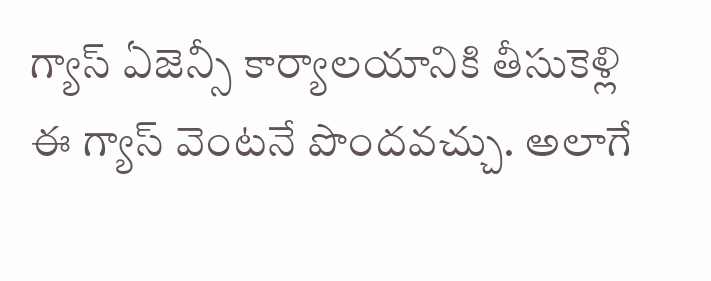గ్యాస్ ఏజెన్సీ కార్యాలయానికి తీసుకెళ్లి ఈ గ్యాస్ వెంటనే పొందవచ్చు. అలాగే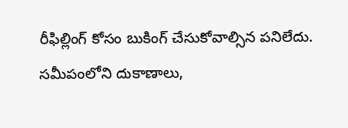రీఫిల్లింగ్ కోసం బుకింగ్ చేసుకోవాల్సిన పనిలేదు. సమీపంలోని దుకాణాలు,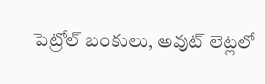పెట్రోల్ బంకులు, అవుట్ లెట్లలో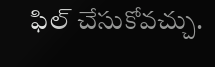ఫిల్ చేసుకోవచ్చు.